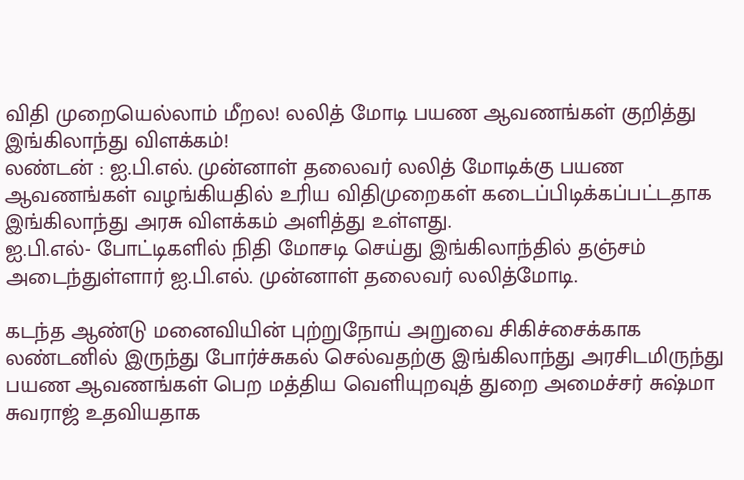விதி முறையெல்லாம் மீறல! லலித் மோடி பயண ஆவணங்கள் குறித்து இங்கிலாந்து விளக்கம்!
லண்டன் : ஐ.பி.எல். முன்னாள் தலைவர் லலித் மோடிக்கு பயண ஆவணங்கள் வழங்கியதில் உரிய விதிமுறைகள் கடைப்பிடிக்கப்பட்டதாக இங்கிலாந்து அரசு விளக்கம் அளித்து உள்ளது.
ஐ.பி.எல்- போட்டிகளில் நிதி மோசடி செய்து இங்கிலாந்தில் தஞ்சம் அடைந்துள்ளார் ஐ.பி.எல். முன்னாள் தலைவர் லலித்மோடி.

கடந்த ஆண்டு மனைவியின் புற்றுநோய் அறுவை சிகிச்சைக்காக லண்டனில் இருந்து போர்ச்சுகல் செல்வதற்கு இங்கிலாந்து அரசிடமிருந்து பயண ஆவணங்கள் பெற மத்திய வெளியுறவுத் துறை அமைச்சர் சுஷ்மா சுவராஜ் உதவியதாக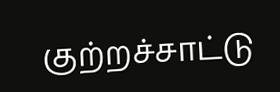குற்றச்சாட்டு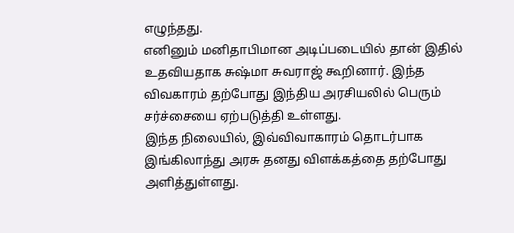எழுந்தது.
எனினும் மனிதாபிமான அடிப்படையில் தான் இதில் உதவியதாக சுஷ்மா சுவராஜ் கூறினார். இந்த விவகாரம் தற்போது இந்திய அரசியலில் பெரும் சர்ச்சையை ஏற்படுத்தி உள்ளது.
இந்த நிலையில், இவ்விவாகாரம் தொடர்பாக இங்கிலாந்து அரசு தனது விளக்கத்தை தற்போது அளித்துள்ளது.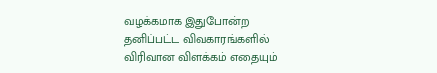வழக்கமாக இதுபோன்ற தனிப்பட்ட விவகாரங்களில் விரிவான விளக்கம் எதையும்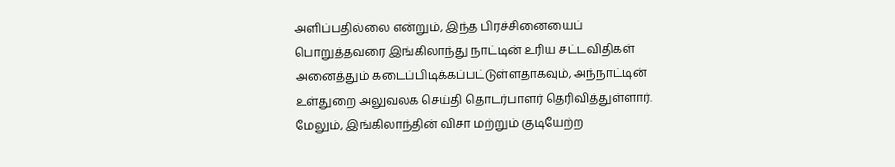அளிப்பதில்லை என்றும், இந்த பிரச்சினையைப் பொறுத்தவரை இங்கிலாந்து நாட்டின் உரிய சட்டவிதிகள் அனைத்தும் கடைப்பிடிக்கப்பட்டுள்ளதாகவும், அந்நாட்டின் உள்துறை அலுவலக செய்தி தொடர்பாளர் தெரிவித்துள்ளார்.
மேலும், இங்கிலாந்தின் விசா மற்றும் குடியேற்ற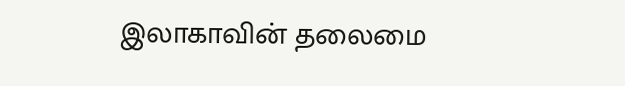இலாகாவின் தலைமை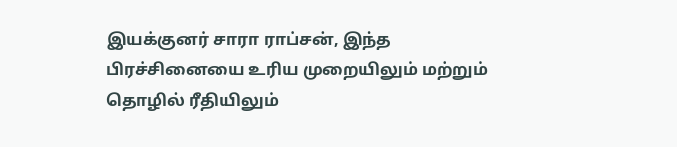இயக்குனர் சாரா ராப்சன், இந்த பிரச்சினையை உரிய முறையிலும் மற்றும் தொழில் ரீதியிலும்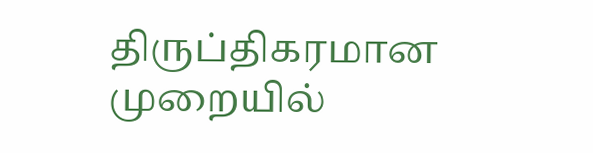திருப்திகரமான முறையில்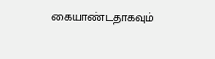கையாண்டதாகவும்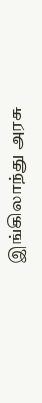இங்கிலாந்து அரசு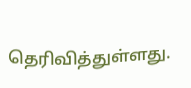தெரிவித்துள்ளது.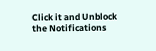Click it and Unblock the Notifications